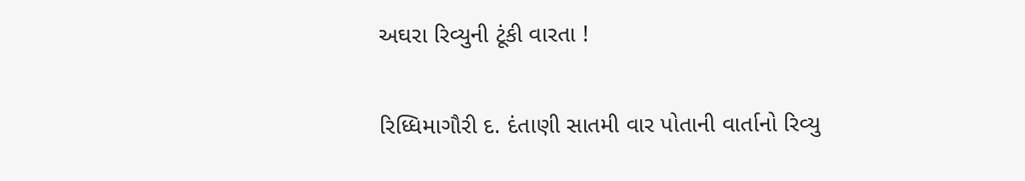અઘરા રિવ્યુની ટૂંકી વારતા !

રિધ્ધિમાગૌરી દ. દંતાણી સાતમી વાર પોતાની વાર્તાનો રિવ્યુ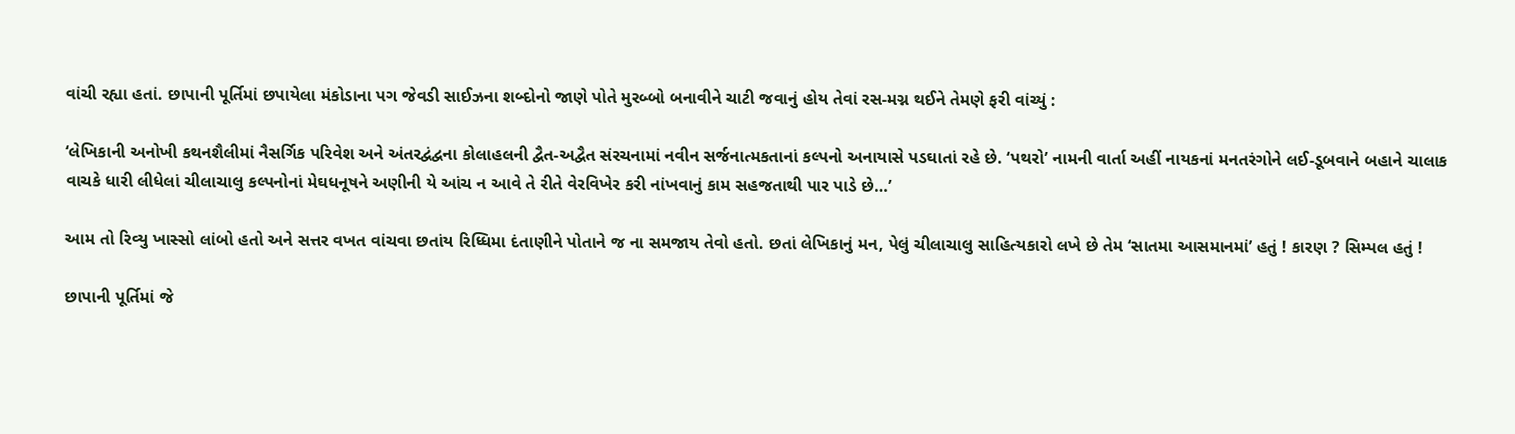વાંચી રહ્યા હતાં. છાપાની પૂર્તિમાં છપાયેલા મંકોડાના પગ જેવડી સાઈઝના શબ્દોનો જાણે પોતે મુરબ્બો બનાવીને ચાટી જવાનું હોય તેવાં રસ-મગ્ન થઈને તેમણે ફરી વાંચ્યું :

‘લેખિકાની અનોખી કથનશૈલીમાં નૈસર્ગિક પરિવેશ અને અંતરદ્વંદ્વના કોલાહલની દ્વૈત-અદ્વૈત સંરચનામાં નવીન સર્જનાત્મકતાનાં કલ્પનો અનાયાસે પડઘાતાં રહે છે. ‘પથરો’ નામની વાર્તા અહીં નાયકનાં મનતરંગોને લઈ-ડૂબવાને બહાને ચાલાક વાચકે ધારી લીધેલાં ચીલાચાલુ કલ્પનોનાં મેઘધનૂષને અણીની યે આંચ ન આવે તે રીતે વેરવિખેર કરી નાંખવાનું કામ સહજતાથી પાર પાડે છે…’

આમ તો રિવ્યુ ખાસ્સો લાંબો હતો અને સત્તર વખત વાંચવા છતાંય રિધ્ધિમા દંતાણીને પોતાને જ ના સમજાય તેવો હતો. છતાં લેખિકાનું મન, પેલું ચીલાચાલુ સાહિત્યકારો લખે છે તેમ ‘સાતમા આસમાનમાં’ હતું ! કારણ ? સિમ્પલ હતું !

છાપાની પૂર્તિમાં જે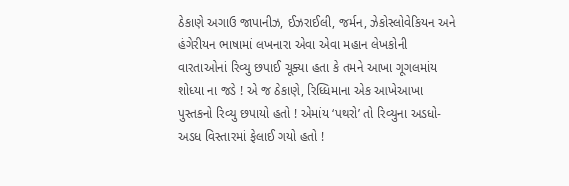ઠેકાણે અગાઉ જાપાનીઝ, ઈઝરાઈલી, જર્મન, ઝેકોસ્લોવેકિયન અને હંગેરીયન ભાષામાં લખનારા એવા એવા મહાન લેખકોની વારતાઓનાં રિવ્યુ છપાઈ ચૂક્યા હતા કે તમને આખા ગૂગલમાંય શોધ્યા ના જડે ! એ જ ઠેકાણે, રિધ્ધિમાના એક આખેઆખા પુસ્તકનો રિવ્યુ છપાયો હતો ! એમાંય ‘પથરો’ તો રિવ્યુના અડધો-અડધ વિસ્તારમાં ફેલાઈ ગયો હતો !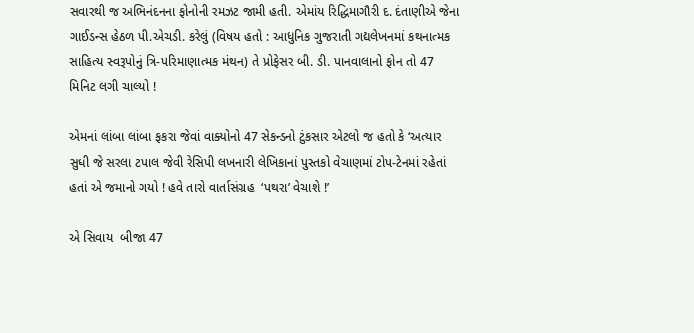સવારથી જ અભિનંદનના ફોનોની રમઝટ જામી હતી. એમાંય રિદ્ધિમાગૌરી દ. દંતાણીએ જેના ગાઈડન્સ હેઠળ પી.એચડી. કરેલું (વિષય હતો : આધુનિક ગુજરાતી ગદ્યલેખનમાં કથનાત્મક સાહિત્ય સ્વરૂપોનું ત્રિ-પરિમાણાત્મક મંથન) તે પ્રોફેસર બી. ડી. પાનવાલાનો ફોન તો 47 મિનિટ લગી ચાલ્યો !

એમનાં લાંબા લાંબા ફકરા જેવાં વાક્યોનો 47 સેકન્ડનો ટુંકસાર એટલો જ હતો કે ‘અત્યાર સુધી જે સરલા ટપાલ જેવી રેસિપી લખનારી લેખિકાનાં પુસ્તકો વેચાણમાં ટોપ-ટેનમાં રહેતાં હતાં એ જમાનો ગયો ! હવે તારો વાર્તાસંગ્રહ  ‘પથરા’ વેચાશે !’

એ સિવાય  બીજા 47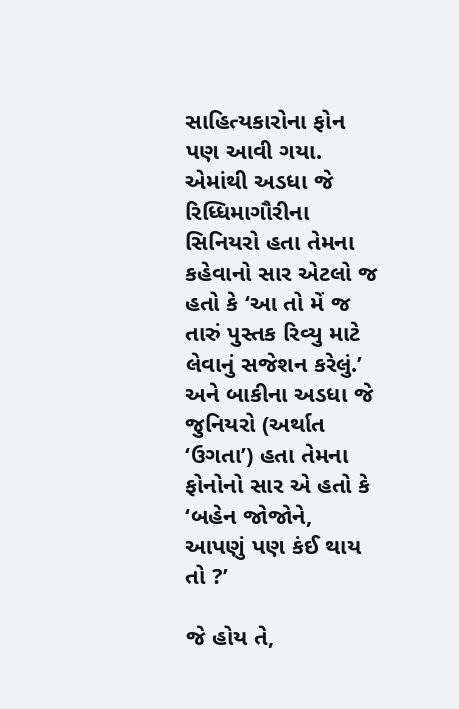સાહિત્યકારોના ફોન પણ આવી ગયા. એમાંથી અડધા જે રિધ્ધિમાગૌરીના સિનિયરો હતા તેમના કહેવાનો સાર એટલો જ હતો કે ‘આ તો મેં જ તારું પુસ્તક રિવ્યુ માટે લેવાનું સજેશન કરેલું.’ અને બાકીના અડધા જે જુનિયરો (અર્થાત ‘ઉગતા’) હતા તેમના ફોનોનો સાર એ હતો કે ‘બહેન જોજોને, આપણું પણ કંઈ થાય તો ?’

જે હોય તે,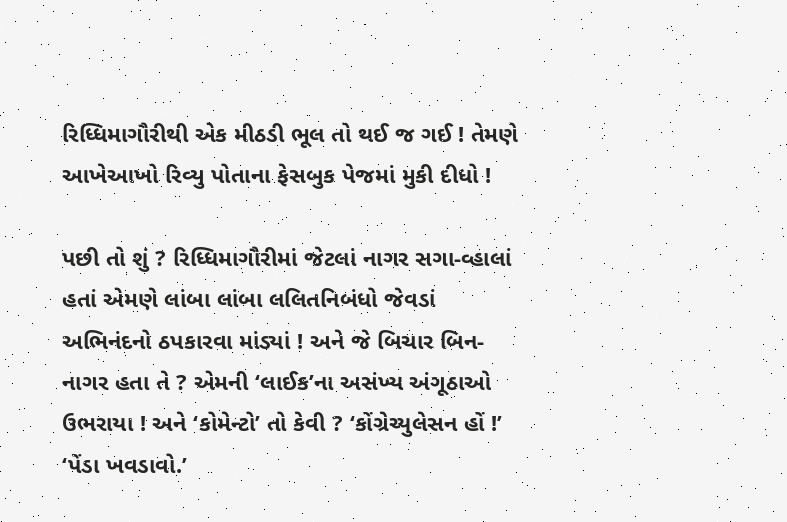રિધ્ધિમાગૌરીથી એક મીઠડી ભૂલ તો થઈ જ ગઈ ! તેમણે આખેઆખો રિવ્યુ પોતાના ફેસબુક પેજમાં મુકી દીધો !

પછી તો શું ? રિધ્ધિમાગૌરીમાં જેટલાં નાગર સગા-વ્હાલાં હતાં એમણે લાંબા લાંબા લલિતનિબંધો જેવડાં અભિનંદનો ઠપકારવા માંડ્યાં ! અને જે બિચાર બિન-નાગર હતા તે ? એમની ‘લાઈક’ના અસંખ્ય અંગૂઠાઓ ઉભરાયા ! અને ‘કોમેન્ટો’ તો કેવી ? ‘કોંગ્રેચ્યુલેસન હોં !’ ‘પેંડા ખવડાવો.’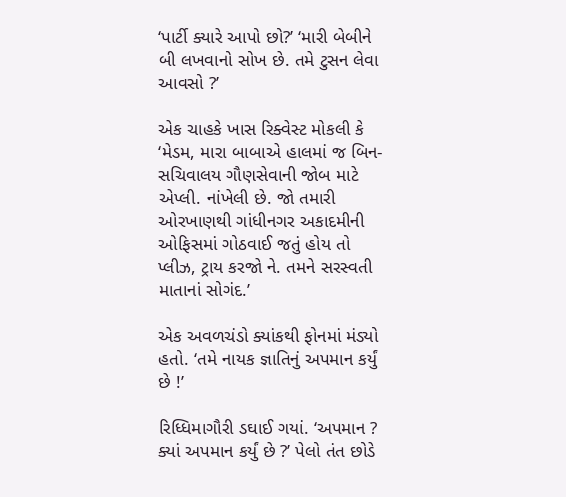‘પાર્ટી ક્યારે આપો છો?’ ‘મારી બેબીને બી લખવાનો સોખ છે. તમે ટુસન લેવા આવસો ?’

એક ચાહકે ખાસ રિક્વેસ્ટ મોકલી કે ‘મેડમ, મારા બાબાએ હાલમાં જ બિન-સચિવાલય ગૌણસેવાની જોબ માટે એપ્લી. નાંખેલી છે. જો તમારી ઓરખાણથી ગાંધીનગર અકાદમીની ઓફિસમાં ગોઠવાઈ જતું હોય તો પ્લીઝ, ટ્રાય કરજો ને. તમને સરસ્વતી માતાનાં સોગંદ.’

એક અવળચંડો ક્યાંકથી ફોનમાં મંડ્યો હતો. ‘તમે નાયક જ્ઞાતિનું અપમાન કર્યું છે !’

રિધ્ધિમાગૌરી ડઘાઈ ગયાં. ‘અપમાન ? ક્યાં અપમાન કર્યું છે ?’ પેલો તંત છોડે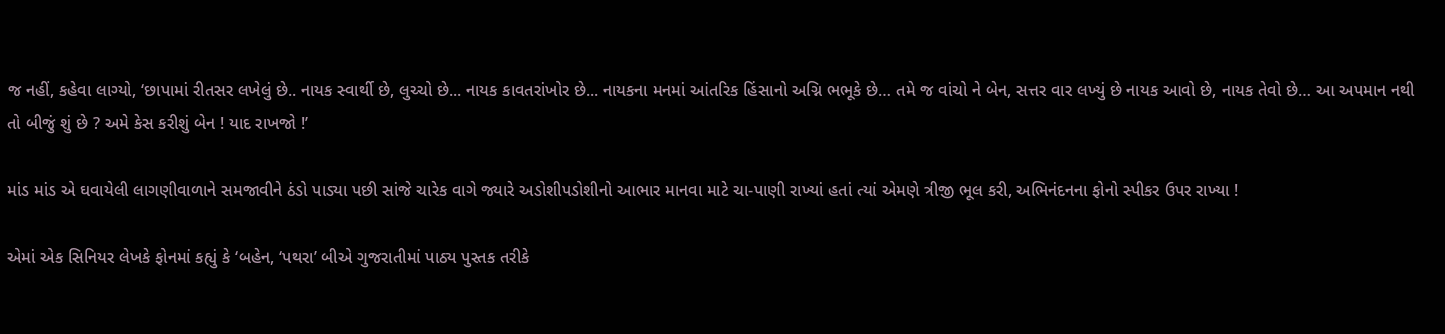જ નહીં, કહેવા લાગ્યો, ‘છાપામાં રીતસર લખેલું છે.. નાયક સ્વાર્થી છે, લુચ્ચો છે... નાયક કાવતરાંખોર છે... નાયકના મનમાં આંતરિક હિંસાનો અગ્નિ ભભૂકે છે… તમે જ વાંચો ને બેન, સત્તર વાર લખ્યું છે નાયક આવો છે, નાયક તેવો છે… આ અપમાન નથી તો બીજું શું છે ? અમે કેસ કરીશું બેન ! યાદ રાખજો !’

માંડ માંડ એ ઘવાયેલી લાગણીવાળાને સમજાવીને ઠંડો પાડ્યા પછી સાંજે ચારેક વાગે જ્યારે અડોશીપડોશીનો આભાર માનવા માટે ચા-પાણી રાખ્યાં હતાં ત્યાં એમણે ત્રીજી ભૂલ કરી, અભિનંદનના ફોનો સ્પીકર ઉપર રાખ્યા !

એમાં એક સિનિયર લેખકે ફોનમાં કહ્યું કે ‘બહેન, ‘પથરા’ બીએ ગુજરાતીમાં પાઠ્ય પુસ્તક તરીકે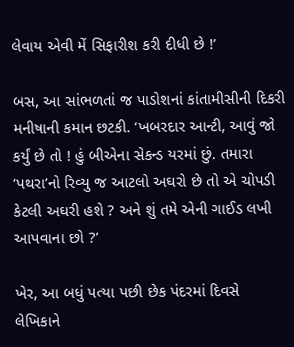લેવાય એવી મેં સિફારીશ કરી દીધી છે !’

બસ, આ સાંભળતાં જ પાડોશનાં કાંતામીસીની દિકરી મનીષાની કમાન છટકી. ‘ખબરદાર આન્ટી, આવું જો કર્યું છે તો ! હું બીએના સેકન્ડ યરમાં છું. તમારા ‘પથરા’નો રિવ્યુ જ આટલો અઘરો છે તો એ ચોપડી કેટલી અઘરી હશે ? અને શું તમે એની ગાઈડ લખી આપવાના છો ?’

ખેર, આ બધું પત્યા પછી છેક પંદરમાં દિવસે લેખિકાને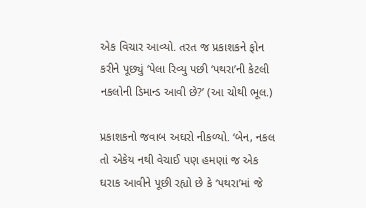એક વિચાર આવ્યો. તરત જ પ્રકાશકને ફોન કરીને પૂછ્યું ‘પેલા રિવ્યુ પછી ‘પથરા’ની કેટલી નકલોની ડિમાન્ડ આવી છે?’ (આ ચોથી ભૂલ.)

પ્રકાશકનો જવાબ અઘરો નીકળ્યો. ‘બેન, નકલ તો એકેય નથી વેચાઈ પણ હમણાં જ એક ઘરાક આવીને પૂછી રહ્યો છે કે ‘પથરા’માં જે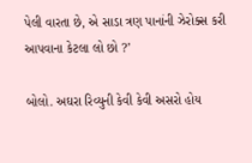પેલી વારતા છે, એ સાડા ત્રણ પાનાંની ઝેરોક્સ કરી આપવાના કેટલા લો છો ?’

બોલો. અઘરા રિવ્યુની કેવી કેવી અસરો હોય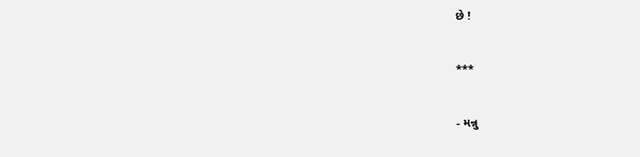છે !

***

- મન્નુ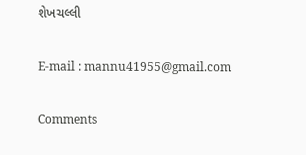શેખચલ્લી

E-mail : mannu41955@gmail.com

Comments